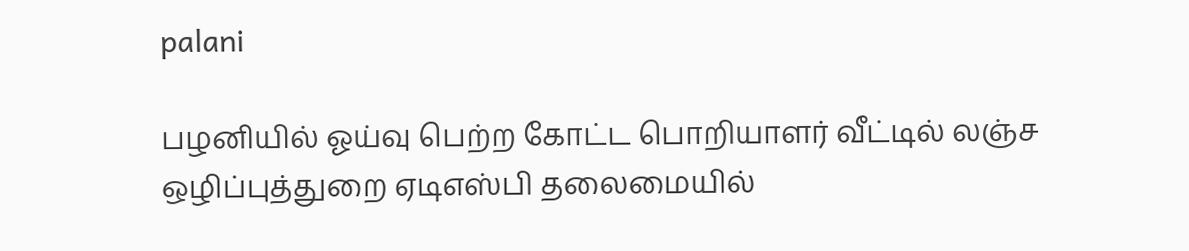palani

பழனியில் ஓய்வு பெற்ற கோட்ட பொறியாளர் வீட்டில் லஞ்ச ஒழிப்புத்துறை ஏடிஎஸ்பி தலைமையில்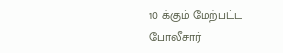10 க்கும் மேற்பட்ட போலீசார்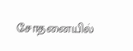சோதனையில்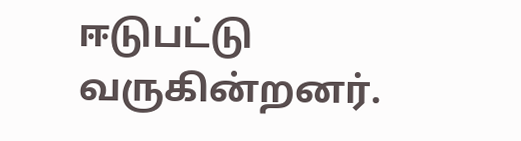ஈடுபட்டு வருகின்றனர்.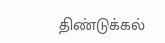திண்டுக்கல்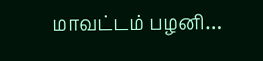மாவட்டம் பழனி…